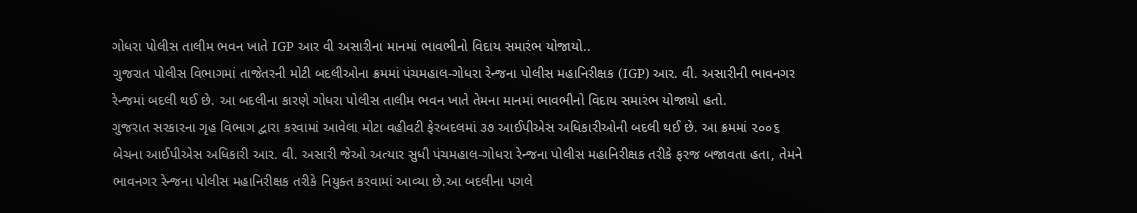ગોધરા પોલીસ તાલીમ ભવન ખાતે IGP આર વી અસારીના માનમાં ભાવભીનો વિદાય સમારંભ યોજાયો..
ગુજરાત પોલીસ વિભાગમાં તાજેતરની મોટી બદલીઓના ક્રમમાં પંચમહાલ-ગોધરા રેન્જના પોલીસ મહાનિરીક્ષક (IGP) આર. વી. અસારીની ભાવનગર રેન્જમાં બદલી થઈ છે. આ બદલીના કારણે ગોધરા પોલીસ તાલીમ ભવન ખાતે તેમના માનમાં ભાવભીનો વિદાય સમારંભ યોજાયો હતો.
ગુજરાત સરકારના ગૃહ વિભાગ દ્વારા કરવામાં આવેલા મોટા વહીવટી ફેરબદલમાં ૩૭ આઈપીએસ અધિકારીઓની બદલી થઈ છે. આ ક્રમમાં ૨૦૦૬ બેચના આઈપીએસ અધિકારી આર. વી. અસારી જેઓ અત્યાર સુધી પંચમહાલ-ગોધરા રેન્જના પોલીસ મહાનિરીક્ષક તરીકે ફરજ બજાવતા હતા, તેમને ભાવનગર રેન્જના પોલીસ મહાનિરીક્ષક તરીકે નિયુક્ત કરવામાં આવ્યા છે.આ બદલીના પગલે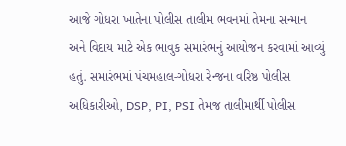આજે ગોધરા ખાતેના પોલીસ તાલીમ ભવનમાં તેમના સન્માન અને વિદાય માટે એક ભાવુક સમારંભનું આયોજન કરવામાં આવ્યું હતું. સમારંભમાં પંચમહાલ-ગોધરા રેન્જના વરિષ્ઠ પોલીસ અધિકારીઓ, DSP, PI, PSI તેમજ તાલીમાર્થી પોલીસ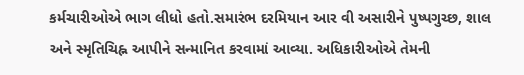કર્મચારીઓએ ભાગ લીધો હતો.સમારંભ દરમિયાન આર વી અસારીને પુષ્પગુચ્છ, શાલ અને સ્મૃતિચિહ્ન આપીને સન્માનિત કરવામાં આવ્યા. અધિકારીઓએ તેમની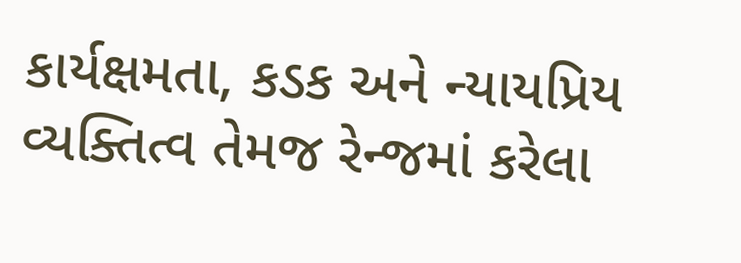કાર્યક્ષમતા, કડક અને ન્યાયપ્રિય વ્યક્તિત્વ તેમજ રેન્જમાં કરેલા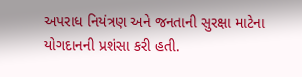અપરાધ નિયંત્રણ અને જનતાની સુરક્ષા માટેના યોગદાનની પ્રશંસા કરી હતી.